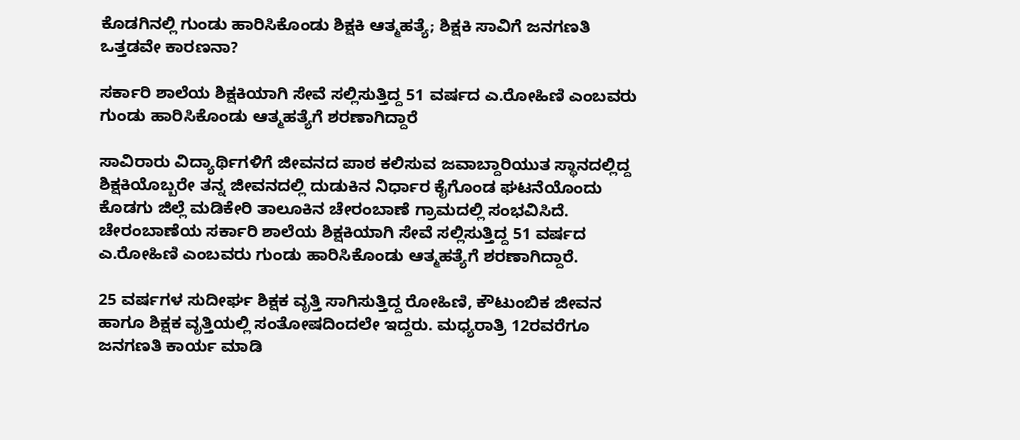ಕೊಡಗಿನಲ್ಲಿ ಗುಂಡು ಹಾರಿಸಿಕೊಂಡು ಶಿಕ್ಷಕಿ ಆತ್ಮಹತ್ಯೆ; ಶಿಕ್ಷಕಿ ಸಾವಿಗೆ ಜನಗಣತಿ ಒತ್ತಡವೇ ಕಾರಣನಾ?

ಸರ್ಕಾರಿ ಶಾಲೆಯ ಶಿಕ್ಷಕಿಯಾಗಿ ಸೇವೆ ಸಲ್ಲಿಸುತ್ತಿದ್ದ 51 ವರ್ಷದ ಎ.ರೋಹಿಣಿ ಎಂಬವರು ಗುಂಡು ಹಾರಿಸಿಕೊಂಡು ಆತ್ಮಹತ್ಯೆಗೆ ಶರಣಾಗಿದ್ದಾರೆ

ಸಾವಿರಾರು ವಿದ್ಯಾರ್ಥಿಗಳಿಗೆ ಜೀವನದ ಪಾಠ ಕಲಿಸುವ ಜವಾಬ್ದಾರಿಯುತ ಸ್ಥಾನದಲ್ಲಿದ್ದ ಶಿಕ್ಷಕಿಯೊಬ್ಬರೇ ತನ್ನ ಜೀವನದಲ್ಲಿ ದುಡುಕಿನ ನಿರ್ಧಾರ ಕೈಗೊಂಡ ಘಟನೆಯೊಂದು ಕೊಡಗು ಜಿಲ್ಲೆ ಮಡಿಕೇರಿ ತಾಲೂಕಿನ ಚೇರಂಬಾಣೆ ಗ್ರಾಮದಲ್ಲಿ ಸಂಭವಿಸಿದೆ. ಚೇರಂಬಾಣೆಯ ಸರ್ಕಾರಿ ಶಾಲೆಯ ಶಿಕ್ಷಕಿಯಾಗಿ ಸೇವೆ ಸಲ್ಲಿಸುತ್ತಿದ್ದ 51 ವರ್ಷದ ಎ.ರೋಹಿಣಿ ಎಂಬವರು ಗುಂಡು ಹಾರಿಸಿಕೊಂಡು ಆತ್ಮಹತ್ಯೆಗೆ ಶರಣಾಗಿದ್ದಾರೆ.

25 ವರ್ಷಗಳ ಸುದೀರ್ಘ ಶಿಕ್ಷಕ ವೃತ್ತಿ ಸಾಗಿಸುತ್ತಿದ್ದ ರೋಹಿಣಿ, ಕೌಟುಂಬಿಕ ಜೀವನ ಹಾಗೂ ಶಿಕ್ಷಕ ವೃತ್ತಿಯಲ್ಲಿ ಸಂತೋಷದಿಂದಲೇ ಇದ್ದರು. ಮಧ್ಯರಾತ್ರಿ 12ರವರೆಗೂ ಜನಗಣತಿ ಕಾರ್ಯ ಮಾಡಿ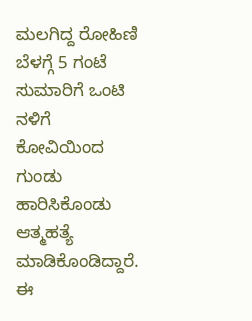ಮಲಗಿದ್ದ ರೋಹಿಣಿ ಬೆಳಗ್ಗೆ 5 ಗಂಟೆ ಸುಮಾರಿಗೆ ಒಂಟಿ ನಳಿಗೆ ಕೋವಿಯಿಂದ ಗುಂಡು ಹಾರಿಸಿಕೊಂಡು ಆತ್ಮಹತ್ಯೆ ಮಾಡಿಕೊಂಡಿದ್ದಾರೆ. ಈ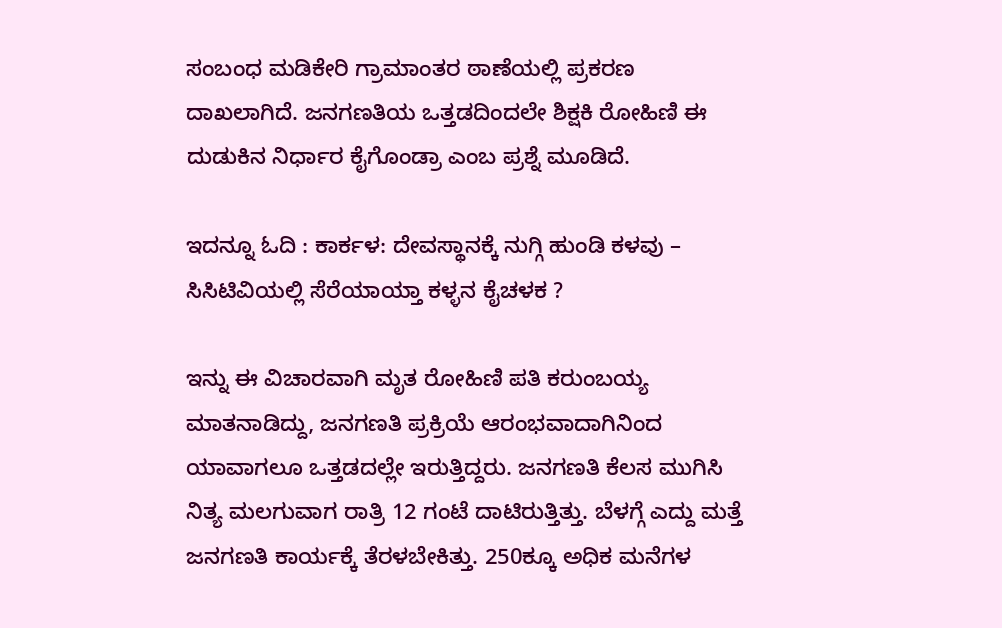ಸಂಬಂಧ ಮಡಿಕೇರಿ ಗ್ರಾಮಾಂತರ ಠಾಣೆಯಲ್ಲಿ ಪ್ರಕರಣ ದಾಖಲಾಗಿದೆ. ಜನಗಣತಿಯ ಒತ್ತಡದಿಂದಲೇ ಶಿಕ್ಷಕಿ ರೋಹಿಣಿ ಈ ದುಡುಕಿನ ನಿರ್ಧಾರ ಕೈಗೊಂಡ್ರಾ ಎಂಬ ಪ್ರಶ್ನೆ ಮೂಡಿದೆ.

ಇದನ್ನೂ ಓದಿ : ಕಾರ್ಕಳ: ದೇವಸ್ಥಾನಕ್ಕೆ ನುಗ್ಗಿ ಹುಂಡಿ ಕಳವು – ಸಿಸಿಟಿವಿಯಲ್ಲಿ ಸೆರೆಯಾಯ್ತಾ ಕಳ್ಳನ ಕೈಚಳಕ ?

ಇನ್ನು ಈ ವಿಚಾರವಾಗಿ ಮೃತ ರೋಹಿಣಿ ಪತಿ ಕರುಂಬಯ್ಯ ಮಾತನಾಡಿದ್ದು, ಜನಗಣತಿ ಪ್ರಕ್ರಿಯೆ ಆರಂಭವಾದಾಗಿನಿಂದ ಯಾವಾಗಲೂ ಒತ್ತಡದಲ್ಲೇ ಇರುತ್ತಿದ್ದರು. ಜನಗಣತಿ ಕೆಲಸ ಮುಗಿಸಿ ನಿತ್ಯ ಮಲಗುವಾಗ ರಾತ್ರಿ 12 ಗಂಟೆ ದಾಟಿರುತ್ತಿತ್ತು. ಬೆಳಗ್ಗೆ ಎದ್ದು ಮತ್ತೆ ಜನಗಣತಿ ಕಾರ್ಯಕ್ಕೆ ತೆರಳಬೇಕಿತ್ತು. 250ಕ್ಕೂ ಅಧಿಕ ಮನೆಗಳ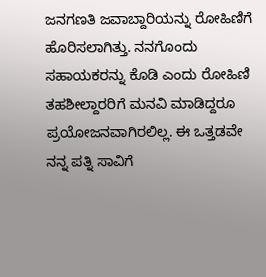ಜನಗಣತಿ ಜವಾಬ್ದಾರಿಯನ್ನು ರೋಹಿಣಿಗೆ ಹೊರಿಸಲಾಗಿತ್ತು. ನನಗೊಂದು ಸಹಾಯಕರನ್ನು ಕೊಡಿ ಎಂದು ರೋಹಿಣಿ ತಹಶೀಲ್ದಾರರಿಗೆ ಮನವಿ ಮಾಡಿದ್ದರೂ ಪ್ರಯೋಜನವಾಗಿರಲಿಲ್ಲ. ಈ ಒತ್ತಡವೇ ನನ್ನ ಪತ್ನಿ ಸಾವಿಗೆ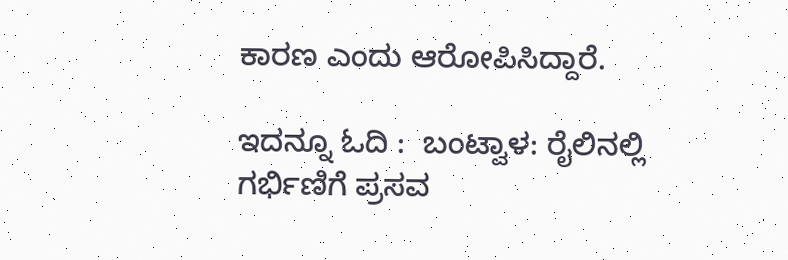ಕಾರಣ ಎಂದು ಆರೋಪಿಸಿದ್ದಾರೆ.

ಇದನ್ನೂ ಓದಿ :  ಬಂಟ್ವಾಳ: ರೈಲಿನಲ್ಲಿ ಗರ್ಭಿಣಿಗೆ ಪ್ರಸವ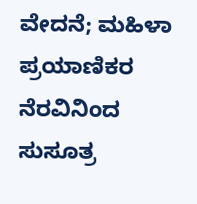ವೇದನೆ; ಮಹಿಳಾ ಪ್ರಯಾಣಿಕರ ನೆರವಿನಿಂದ ಸುಸೂತ್ರ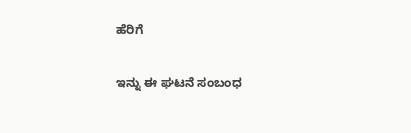ಹೆರಿಗೆ

ಇನ್ನು ಈ ಘಟನೆ ಸಂಬಂಧ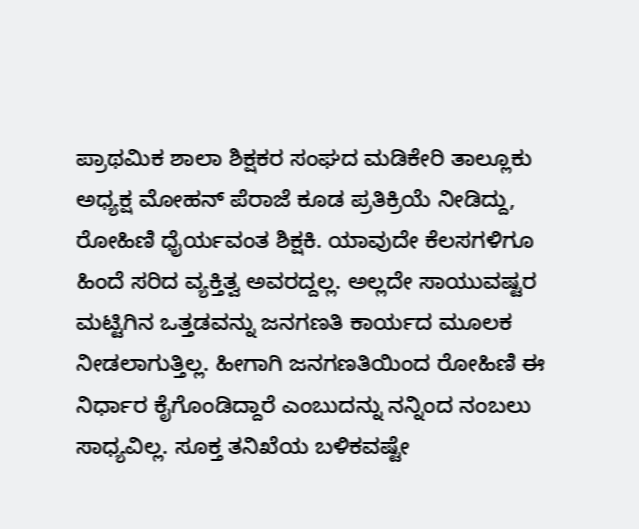ಪ್ರಾಥಮಿಕ ಶಾಲಾ ಶಿಕ್ಷಕರ ಸಂಘದ ಮಡಿಕೇರಿ ತಾಲ್ಲೂಕು ಅಧ್ಯಕ್ಷ ಮೋಹನ್ ಪೆರಾಜೆ ಕೂಡ ಪ್ರತಿಕ್ರಿಯೆ ನೀಡಿದ್ದು, ರೋಹಿಣಿ ಧೈರ್ಯವಂತ ಶಿಕ್ಷಕಿ. ಯಾವುದೇ ಕೆಲಸಗಳಿಗೂ ಹಿಂದೆ ಸರಿದ ವ್ಯಕ್ತಿತ್ವ ಅವರದ್ದಲ್ಲ. ಅಲ್ಲದೇ ಸಾಯುವಷ್ಟರ ಮಟ್ಟಿಗಿನ ಒತ್ತಡವನ್ನು ಜನಗಣತಿ ಕಾರ್ಯದ ಮೂಲಕ ನೀಡಲಾಗುತ್ತಿಲ್ಲ. ಹೀಗಾಗಿ ಜನಗಣತಿಯಿಂದ ರೋಹಿಣಿ ಈ ನಿರ್ಧಾರ ಕೈಗೊಂಡಿದ್ದಾರೆ ಎಂಬುದನ್ನು ನನ್ನಿಂದ ನಂಬಲು ಸಾಧ್ಯವಿಲ್ಲ. ಸೂಕ್ತ ತನಿಖೆಯ ಬಳಿಕವಷ್ಟೇ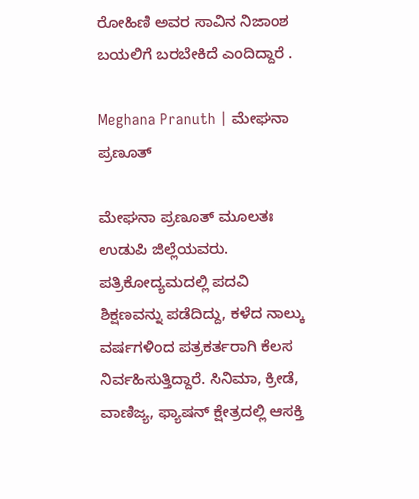ರೋಹಿಣಿ ಅವರ ಸಾವಿನ ನಿಜಾಂಶ ಬಯಲಿಗೆ ಬರಬೇಕಿದೆ ಎಂದಿದ್ದಾರೆ .

Meghana Pranuth | ಮೇಘನಾ ಪ್ರಣೂತ್‌

ಮೇಘನಾ ಪ್ರಣೂತ್‌ ಮೂಲತಃ ಉಡುಪಿ ಜಿಲ್ಲೆಯವರು. ಪತ್ರಿಕೋದ್ಯಮದಲ್ಲಿ ಪದವಿ ಶಿಕ್ಷಣವನ್ನು ಪಡೆದಿದ್ದು, ಕಳೆದ ನಾಲ್ಕು ವರ್ಷಗಳಿಂದ ಪತ್ರಕರ್ತರಾಗಿ ಕೆಲಸ ನಿರ್ವಹಿಸುತ್ತಿದ್ದಾರೆ. ಸಿನಿಮಾ, ಕ್ರೀಡೆ, ವಾಣಿಜ್ಯ, ಫ್ಯಾಷನ್‌ ಕ್ಷೇತ್ರದಲ್ಲಿ ಆಸಕ್ತಿ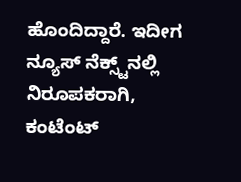ಹೊಂದಿದ್ದಾರೆ. ಇದೀಗ ನ್ಯೂಸ್‌ ನೆಕ್ಸ್ಟ್‌ನಲ್ಲಿ ನಿರೂಪಕರಾಗಿ, ಕಂಟೆಂಟ್‌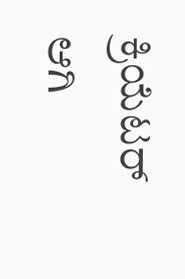ಕ್ರಿಯೆಟರ್‌ ಆಗಿ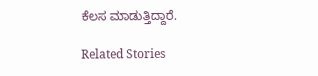ಕೆಲಸ ಮಾಡುತ್ತಿದ್ದಾರೆ.

Related Stories